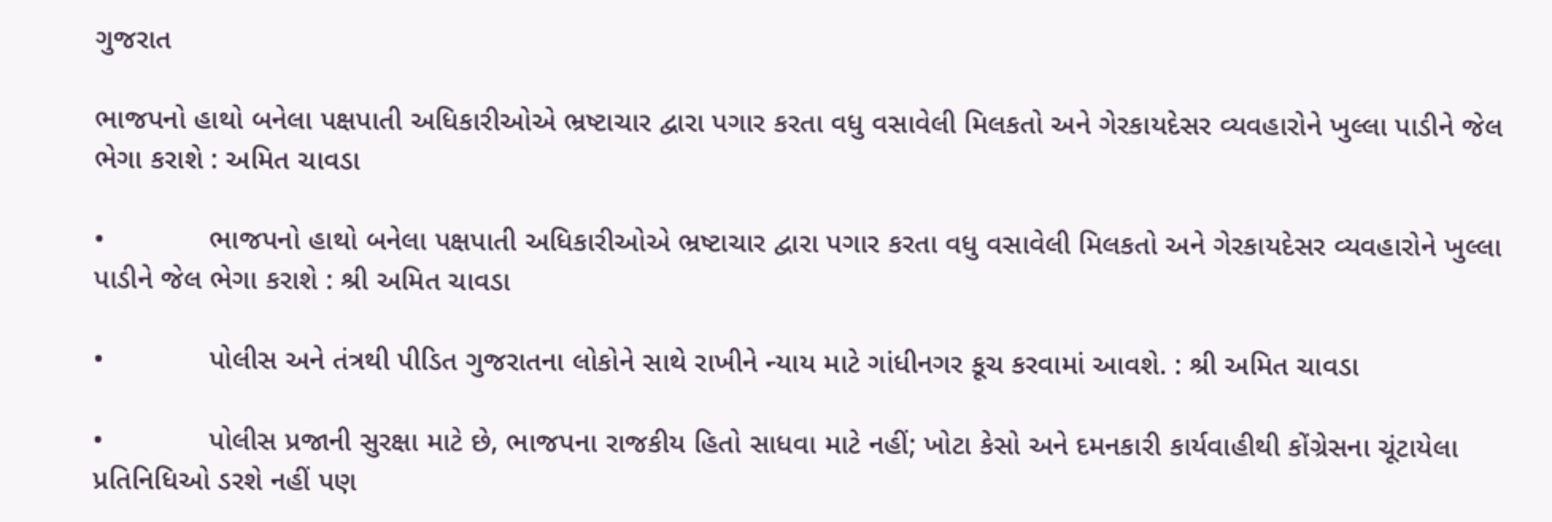ગુજરાત

ભાજપનો હાથો બનેલા પક્ષપાતી અધિકારીઓએ ભ્રષ્ટાચાર દ્વારા પગાર કરતા વધુ વસાવેલી મિલકતો અને ગેરકાયદેસર વ્યવહારોને ખુલ્લા પાડીને જેલ ભેગા કરાશે : અમિત ચાવડા

•             ભાજપનો હાથો બનેલા પક્ષપાતી અધિકારીઓએ ભ્રષ્ટાચાર દ્વારા પગાર કરતા વધુ વસાવેલી મિલકતો અને ગેરકાયદેસર વ્યવહારોને ખુલ્લા પાડીને જેલ ભેગા કરાશે : શ્રી અમિત ચાવડા

•             પોલીસ અને તંત્રથી પીડિત ગુજરાતના લોકોને સાથે રાખીને ન્યાય માટે ગાંધીનગર કૂચ કરવામાં આવશે. : શ્રી અમિત ચાવડા

•             પોલીસ પ્રજાની સુરક્ષા માટે છે, ભાજપના રાજકીય હિતો સાધવા માટે નહીં; ખોટા કેસો અને દમનકારી કાર્યવાહીથી કોંગ્રેસના ચૂંટાયેલા પ્રતિનિધિઓ ડરશે નહીં પણ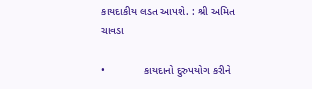કાયદાકીય લડત આપશે. : શ્રી અમિત ચાવડા

•             કાયદાનો દુરુપયોગ કરીને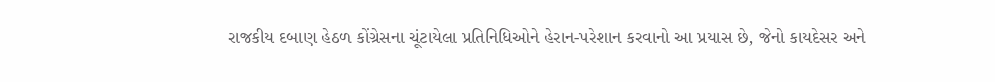રાજકીય દબાણ હેઠળ કોંગ્રેસના ચૂંટાયેલા પ્રતિનિધિઓને હેરાન-પરેશાન કરવાનો આ પ્રયાસ છે, જેનો કાયદેસર અને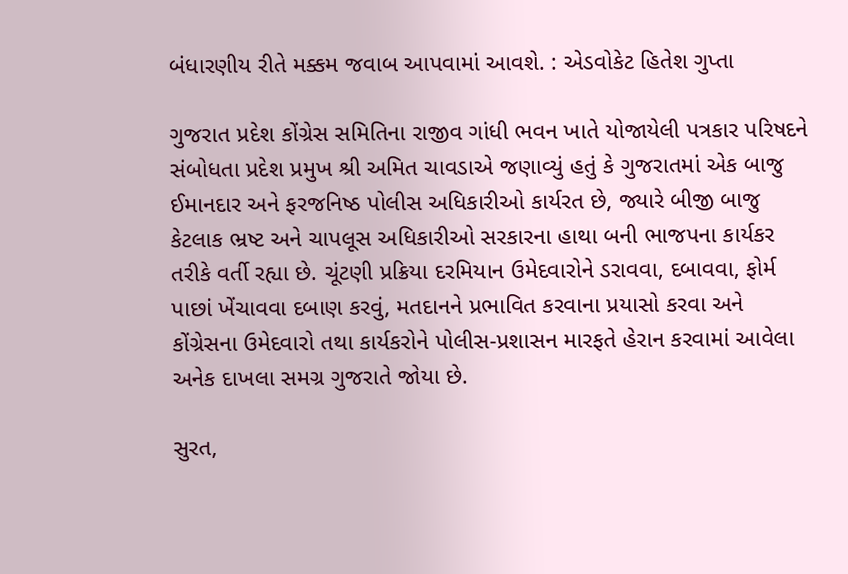બંધારણીય રીતે મક્કમ જવાબ આપવામાં આવશે. : એડવોકેટ હિતેશ ગુપ્તા

ગુજરાત પ્રદેશ કોંગ્રેસ સમિતિના રાજીવ ગાંધી ભવન ખાતે યોજાયેલી પત્રકાર પરિષદને સંબોધતા પ્રદેશ પ્રમુખ શ્રી અમિત ચાવડાએ જણાવ્યું હતું કે ગુજરાતમાં એક બાજુ ઈમાનદાર અને ફરજનિષ્ઠ પોલીસ અધિકારીઓ કાર્યરત છે, જ્યારે બીજી બાજુ કેટલાક ભ્રષ્ટ અને ચાપલૂસ અધિકારીઓ સરકારના હાથા બની ભાજપના કાર્યકર તરીકે વર્તી રહ્યા છે. ચૂંટણી પ્રક્રિયા દરમિયાન ઉમેદવારોને ડરાવવા, દબાવવા, ફોર્મ પાછાં ખેંચાવવા દબાણ કરવું, મતદાનને પ્રભાવિત કરવાના પ્રયાસો કરવા અને કોંગ્રેસના ઉમેદવારો તથા કાર્યકરોને પોલીસ-પ્રશાસન મારફતે હેરાન કરવામાં આવેલા અનેક દાખલા સમગ્ર ગુજરાતે જોયા છે.

સુરત,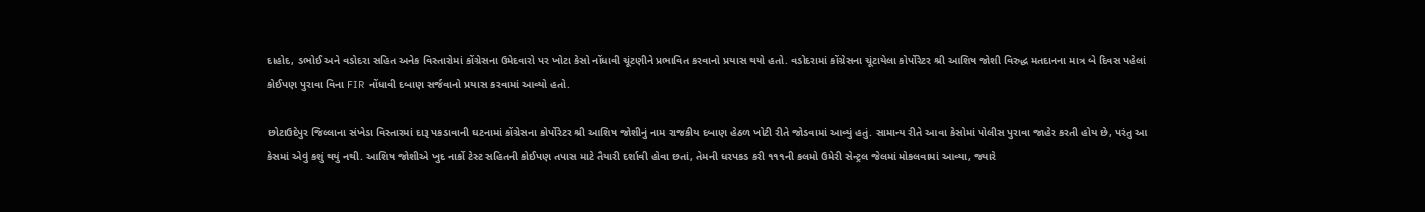દાહોદ, ડભોઈ અને વડોદરા સહિત અનેક વિસ્તારોમાં કોંગ્રેસના ઉમેદવારો પર ખોટા કેસો નોંધાવી ચૂંટણીને પ્રભાવિત કરવાનો પ્રયાસ થયો હતો. વડોદરામાં કોંગ્રેસના ચૂંટાયેલા કોર્પોરેટર શ્રી આશિષ જોશી વિરુદ્ધ મતદાનના માત્ર બે દિવસ પહેલાં કોઈપણ પુરાવા વિના FIR નોંધાવી દબાણ સર્જવાનો પ્રયાસ કરવામાં આવ્યો હતો.

છોટાઉદેપુર જિલ્લાના સંખેડા વિસ્તારમાં દારૂ પકડાવાની ઘટનામાં કોંગ્રેસના કોર્પોરેટર શ્રી આશિષ જોશીનું નામ રાજકીય દબાણ હેઠળ ખોટી રીતે જોડવામાં આવ્યું હતું. સામાન્ય રીતે આવા કેસોમાં પોલીસ પુરાવા જાહેર કરતી હોય છે, પરંતુ આ કેસમાં એવું કશું થયું નથી. આશિષ જોશીએ ખુદ નાર્કો ટેસ્ટ સહિતની કોઈપણ તપાસ માટે તૈયારી દર્શાવી હોવા છતાં, તેમની ધરપકડ કરી ૧૧૧ની કલમો ઉમેરી સેન્ટ્રલ જેલમાં મોકલવામાં આવ્યા, જ્યારે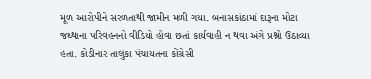મૂળ આરોપીને સરળતાથી જામીન મળી ગયા. બનાસકાંઠામાં દારૂના મોટા જથ્થાના પરિવહનનો વીડિયો હોવા છતાં કાર્યવાહી ન થવા અંગે પ્રશ્નો ઉઠાવ્યા હતા. કોડીનાર તાલુકા પંચાયતના કોંગ્રેસી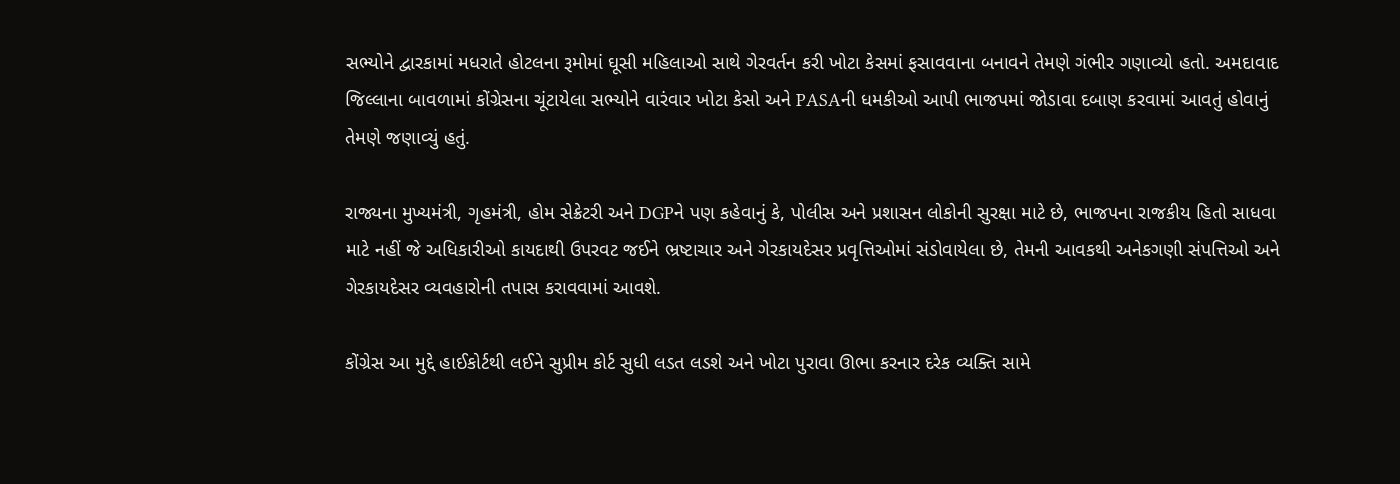સભ્યોને દ્વારકામાં મધરાતે હોટલના રૂમોમાં ઘૂસી મહિલાઓ સાથે ગેરવર્તન કરી ખોટા કેસમાં ફસાવવાના બનાવને તેમણે ગંભીર ગણાવ્યો હતો. અમદાવાદ જિલ્લાના બાવળામાં કોંગ્રેસના ચૂંટાયેલા સભ્યોને વારંવાર ખોટા કેસો અને PASAની ધમકીઓ આપી ભાજપમાં જોડાવા દબાણ કરવામાં આવતું હોવાનું તેમણે જણાવ્યું હતું.

રાજ્યના મુખ્યમંત્રી, ગૃહમંત્રી, હોમ સેક્રેટરી અને DGPને પણ કહેવાનું કે, પોલીસ અને પ્રશાસન લોકોની સુરક્ષા માટે છે, ભાજપના રાજકીય હિતો સાધવા માટે નહીં જે અધિકારીઓ કાયદાથી ઉપરવટ જઈને ભ્રષ્ટાચાર અને ગેરકાયદેસર પ્રવૃત્તિઓમાં સંડોવાયેલા છે, તેમની આવકથી અનેકગણી સંપત્તિઓ અને ગેરકાયદેસર વ્યવહારોની તપાસ કરાવવામાં આવશે.

કોંગ્રેસ આ મુદ્દે હાઈકોર્ટથી લઈને સુપ્રીમ કોર્ટ સુધી લડત લડશે અને ખોટા પુરાવા ઊભા કરનાર દરેક વ્યક્તિ સામે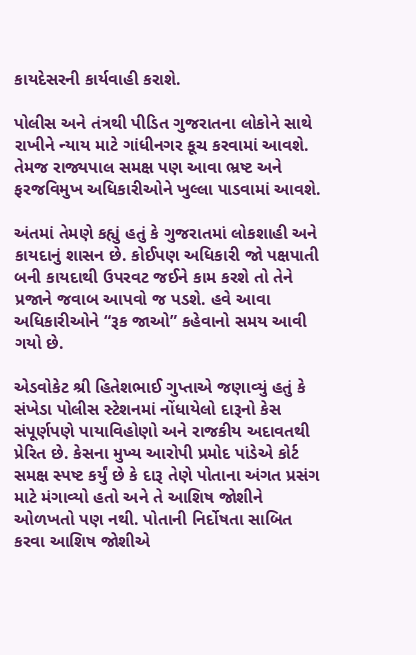કાયદેસરની કાર્યવાહી કરાશે.

પોલીસ અને તંત્રથી પીડિત ગુજરાતના લોકોને સાથે રાખીને ન્યાય માટે ગાંધીનગર કૂચ કરવામાં આવશે. તેમજ રાજ્યપાલ સમક્ષ પણ આવા ભ્રષ્ટ અને ફરજવિમુખ અધિકારીઓને ખુલ્લા પાડવામાં આવશે.

અંતમાં તેમણે કહ્યું હતું કે ગુજરાતમાં લોકશાહી અને કાયદાનું શાસન છે. કોઈપણ અધિકારી જો પક્ષપાતી બની કાયદાથી ઉપરવટ જઈને કામ કરશે તો તેને પ્રજાને જવાબ આપવો જ પડશે. હવે આવા અધિકારીઓને “રૂક જાઓ” કહેવાનો સમય આવી ગયો છે.

એડવોકેટ શ્રી હિતેશભાઈ ગુપ્તાએ જણાવ્યું હતું કે સંખેડા પોલીસ સ્ટેશનમાં નોંધાયેલો દારૂનો કેસ સંપૂર્ણપણે પાયાવિહોણો અને રાજકીય અદાવતથી પ્રેરિત છે. કેસના મુખ્ય આરોપી પ્રમોદ પાંડેએ કોર્ટ સમક્ષ સ્પષ્ટ કર્યું છે કે દારૂ તેણે પોતાના અંગત પ્રસંગ માટે મંગાવ્યો હતો અને તે આશિષ જોશીને ઓળખતો પણ નથી. પોતાની નિર્દોષતા સાબિત કરવા આશિષ જોશીએ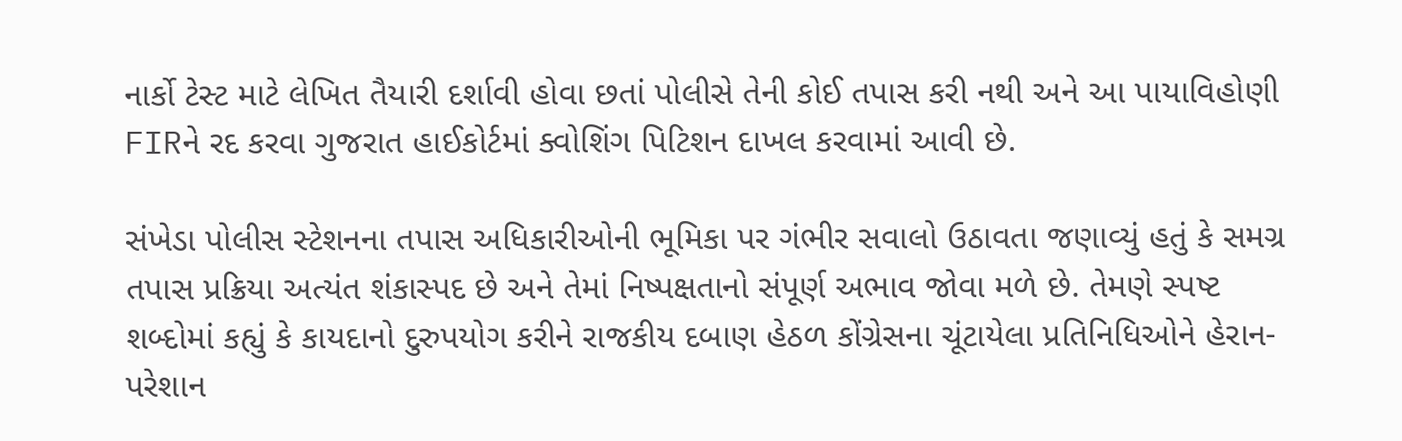નાર્કો ટેસ્ટ માટે લેખિત તૈયારી દર્શાવી હોવા છતાં પોલીસે તેની કોઈ તપાસ કરી નથી અને આ પાયાવિહોણી FIRને રદ કરવા ગુજરાત હાઈકોર્ટમાં ક્વોશિંગ પિટિશન દાખલ કરવામાં આવી છે.

સંખેડા પોલીસ સ્ટેશનના તપાસ અધિકારીઓની ભૂમિકા પર ગંભીર સવાલો ઉઠાવતા જણાવ્યું હતું કે સમગ્ર તપાસ પ્રક્રિયા અત્યંત શંકાસ્પદ છે અને તેમાં નિષ્પક્ષતાનો સંપૂર્ણ અભાવ જોવા મળે છે. તેમણે સ્પષ્ટ શબ્દોમાં કહ્યું કે કાયદાનો દુરુપયોગ કરીને રાજકીય દબાણ હેઠળ કોંગ્રેસના ચૂંટાયેલા પ્રતિનિધિઓને હેરાન-પરેશાન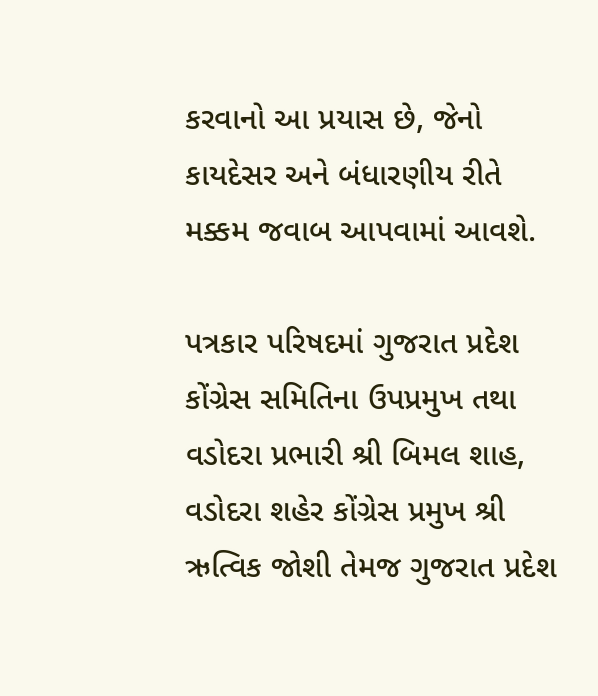કરવાનો આ પ્રયાસ છે, જેનો કાયદેસર અને બંધારણીય રીતે મક્કમ જવાબ આપવામાં આવશે.

પત્રકાર પરિષદમાં ગુજરાત પ્રદેશ કોંગ્રેસ સમિતિના ઉપપ્રમુખ તથા વડોદરા પ્રભારી શ્રી બિમલ શાહ, વડોદરા શહેર કોંગ્રેસ પ્રમુખ શ્રી ઋત્વિક જોશી તેમજ ગુજરાત પ્રદેશ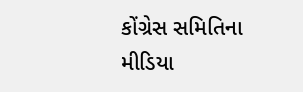કોંગ્રેસ સમિતિના મીડિયા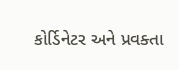કોર્ડિનેટર અને પ્રવક્તા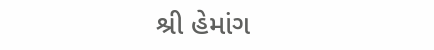શ્રી હેમાંગ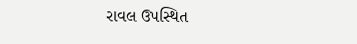રાવલ ઉપસ્થિત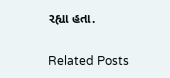રહ્યા હતા.

Related Posts